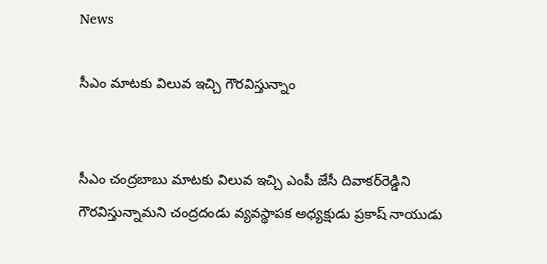News

సీఎం మాటకు విలువ ఇచ్చి గౌరవిస్తున్నాం


సీఎం చంద్రబాబు మాటకు విలువ ఇచ్చి ఎంపీ జేసీ దివాకర్‌రెడ్డిని గౌరవిస్తున్నామని చంద్రదండు వ్యవస్థాపక అధ్యక్షుడు ప్రకాష్ నాయుడు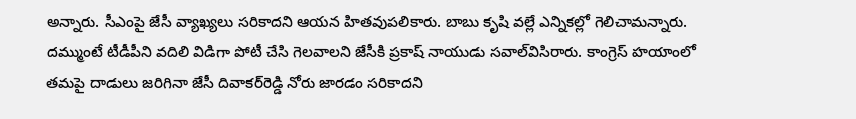అన్నారు. సీఎంపై జేసీ వ్యాఖ్యలు సరికాదని ఆయన హితవుపలికారు. బాబు కృషి వల్లే ఎన్నికల్లో గెలిచామన్నారు. దమ్ముంటే టీడీపీని వదిలి విడిగా పోటీ చేసి గెలవాలని జేసీకి ప్రకాష్ నాయుడు సవాల్‌విసిరారు. కాంగ్రెస్ హయాంలో తమపై దాడులు జరిగినా జేసీ దివాకర్‌రెడ్డి నోరు జారడం సరికాదని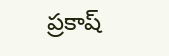ప్రకాష్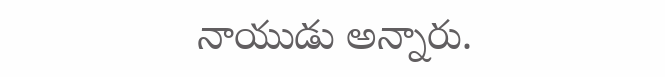నాయుడు అన్నారు.